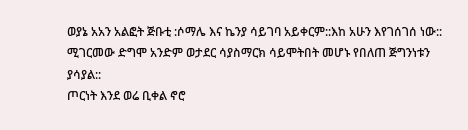ወያኔ አአን አልፎት ጅቡቲ :ሶማሌ እና ኬንያ ሳይገባ አይቀርም::እከ አሁን እየገሰገሰ ነው:: ሚገርመው ድግሞ አንድም ወታደር ሳያስማርክ ሳይሞትበት መሆኑ የበለጠ ጅግንነቱን ያሳያል::
ጦርነት እንደ ወሬ ቢቀል ኖሮ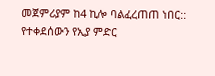መጀምሪያም ከ4 ኪሎ ባልፈረጠጠ ነበር::
የተቀደሰውን የኢያ ምድር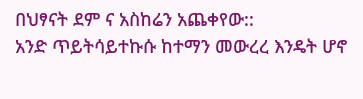በህፃናት ደም ና አስከሬን አጨቀየው::
አንድ ጥይትሳይተኩሱ ከተማን መውረረ እንዴት ሆኖ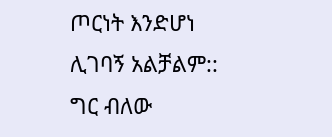ጦርነት እንድሆነ ሊገባኝ አልቻልም:: ግር ብለው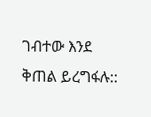ገብተው እንደ ቅጠል ይረግፋሉ::